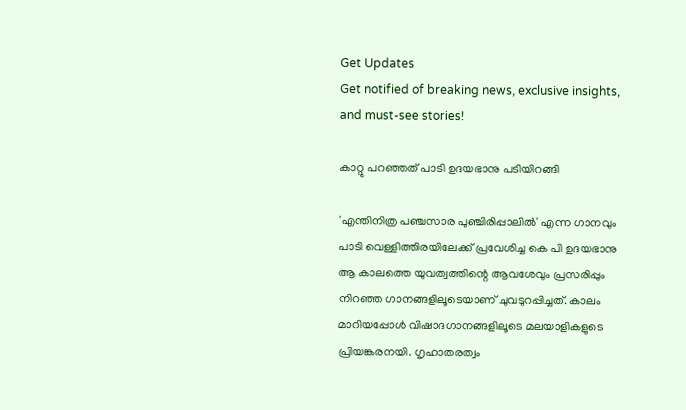Get Updates
Get notified of breaking news, exclusive insights, and must-see stories!

കാറ്റു പറഞ്ഞത് പാടി ഉദയഭാനു പടിയിറങ്ങി

'എന്തിനിത്ര പഞ്ചസാര പുഞ്ചിരിപ്പാലില്‍' എന്ന ഗാനവും പാടി വെള്ളിത്തിരയിലേക്ക് പ്രവേശിച്ച കെ പി ഉദയഭാനു ആ കാലത്തെ യുവത്വത്തിന്റെ ആവശേവും പ്രസരിപ്പും നിറഞ്ഞ ഗാനങ്ങളിലൂടെയാണ് ചുവടുറപ്പിച്ചത്. കാലം മാറിയപ്പോള്‍ വിഷാദഗാനങ്ങളിലൂടെ മലയാളികളുടെ പ്രിയങ്കരനയി. ഗൃഹാതരത്വം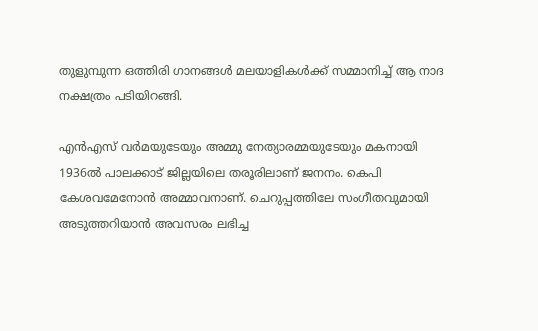തുളുമ്പുന്ന ഒത്തിരി ഗാനങ്ങള്‍ മലയാളികള്‍ക്ക് സമ്മാനിച്ച് ആ നാദ നക്ഷത്രം പടിയിറങ്ങി.

എന്‍എസ് വര്‍മയുടേയും അമ്മു നേത്യാരമ്മയുടേയും മകനായി 1936ല്‍ പാലക്കാട് ജില്ലയിലെ തരൂരിലാണ് ജനനം. കെപി കേശവമേനോന്‍ അമ്മാവനാണ്. ചെറുപ്പത്തിലേ സംഗീതവുമായി അടുത്തറിയാന്‍ അവസരം ലഭിച്ച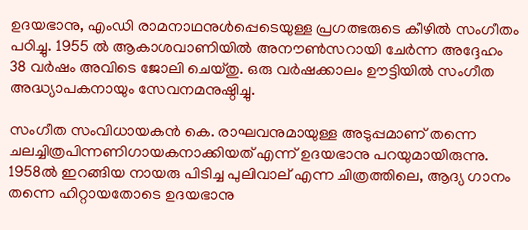ഉദയഭാനു, എംഡി രാമനാഥനുള്‍പ്പെടെയുള്ള പ്രഗത്ഭരുടെ കീഴില്‍ സംഗീതം പഠിച്ചു. 1955 ല്‍ ആകാശവാണിയില്‍ അനൗണ്‍സറായി ചേര്‍ന്ന അദ്ദേഹം 38 വര്‍ഷം അവിടെ ജോലി ചെയ്തു. ഒരു വര്‍ഷക്കാലം ഊട്ടിയില്‍ സംഗീത അദ്ധ്യാപകനായും സേവനമനുഷ്ഠിച്ചു.

സംഗീത സംവിധായകന്‍ കെ. രാഘവനുമായുള്ള അടുപ്പമാണ് തന്നെ ചലച്ചിത്രപിന്നണിഗായകനാക്കിയത് എന്ന് ഉദയഭാനു പറയുമായിരുന്നു. 1958ല്‍ ഇറങ്ങിയ നായരു പിടിച്ച പുലിവാല് എന്ന ചിത്രത്തിലെ, ആദ്യ ഗാനം തന്നെ ഹിറ്റായതോടെ ഉദയഭാനു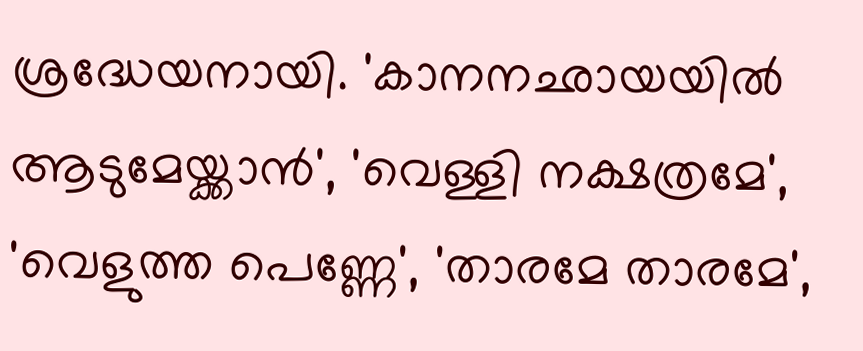ശ്രദ്ധേയനായി. 'കാനനഛായയില്‍ ആടുമേയ്ക്കാന്‍', 'വെള്ളി നക്ഷത്രമേ', 'വെളുത്ത പെണ്ണേ', 'താരമേ താരമേ',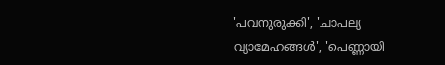'പവനുരുക്കി', 'ചാപല്യ വ്യാമേഹങ്ങള്‍', 'പെണ്ണായി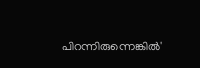പിറന്നിരുന്നെങ്കില്‍'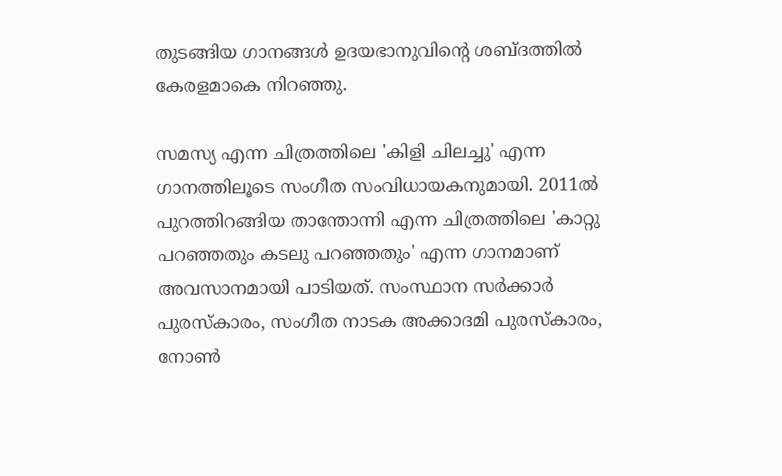തുടങ്ങിയ ഗാനങ്ങള്‍ ഉദയഭാനുവിന്റെ ശബ്ദത്തില്‍ കേരളമാകെ നിറഞ്ഞു.

സമസ്യ എന്ന ചിത്രത്തിലെ 'കിളി ചിലച്ചു' എന്ന ഗാനത്തിലൂടെ സംഗീത സംവിധായകനുമായി. 2011ല്‍ പുറത്തിറങ്ങിയ താന്തോന്നി എന്ന ചിത്രത്തിലെ 'കാറ്റു പറഞ്ഞതും കടലു പറഞ്ഞതും' എന്ന ഗാനമാണ് അവസാനമായി പാടിയത്. സംസ്ഥാന സര്‍ക്കാര്‍ പുരസ്‌കാരം, സംഗീത നാടക അക്കാദമി പുരസ്‌കാരം, നോണ്‍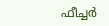ഫീച്ചര്‍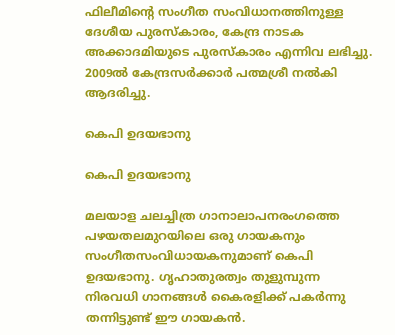ഫിലീമിന്റെ സംഗീത സംവിധാനത്തിനുള്ള ദേശീയ പുരസ്‌കാരം, കേന്ദ്ര നാടക അക്കാദമിയുടെ പുരസ്‌കാരം എന്നിവ ലഭിച്ചു. 2009ല്‍ കേന്ദ്രസര്‍ക്കാര്‍ പത്മശ്രീ നല്‍കി ആദരിച്ചു.

കെപി ഉദയഭാനു

കെപി ഉദയഭാനു

മലയാള ചലച്ചിത്ര ഗാനാലാപനരംഗത്തെ പഴയതലമുറയിലെ ഒരു ഗായകനും സംഗീതസംവിധായകനുമാണ് കെപി ഉദയഭാനു. ഗൃഹാതുരത്വം തുളുമ്പുന്ന നിരവധി ഗാനങ്ങള്‍ കൈരളിക്ക് പകര്‍ന്നു തന്നിട്ടുണ്ട് ഈ ഗായകന്‍.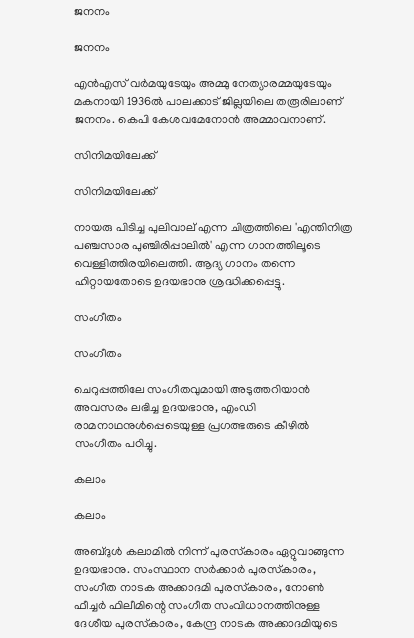ജനനം

ജനനം

എന്‍എസ് വര്‍മയുടേയും അമ്മു നേത്യാരമ്മയുടേയും മകനായി 1936ല്‍ പാലക്കാട് ജില്ലയിലെ തരൂരിലാണ് ജനനം. കെപി കേശവമേനോന്‍ അമ്മാവനാണ്.

സിനിമയിലേക്ക്

സിനിമയിലേക്ക്

നായരു പിടിച്ച പുലിവാല് എന്ന ചിത്രത്തിലെ 'എന്തിനിത്ര പഞ്ചസാര പുഞ്ചിരിപ്പാലില്‍' എന്ന ഗാനത്തിലൂടെ വെള്ളിത്തിരയിലെത്തി. ആദ്യ ഗാനം തന്നെ ഹിറ്റായതോടെ ഉദയഭാനു ശ്രദ്ധിക്കപ്പെട്ടു.

സംഗീതം

സംഗീതം

ചെറുപ്പത്തിലേ സംഗീതവുമായി അടുത്തറിയാന്‍ അവസരം ലഭിച്ച ഉദയഭാനു, എംഡി രാമനാഥനുള്‍പ്പെടെയുള്ള പ്രഗത്ഭരുടെ കീഴില്‍ സംഗീതം പഠിച്ചു.

കലാം

കലാം

അബ്ദുള്‍ കലാമില്‍ നിന്ന് പുരസ്‌കാരം ഏറ്റുവാങ്ങുന്ന ഉദയഭാനു. സംസ്ഥാന സര്‍ക്കാര്‍ പുരസ്‌കാരം, സംഗീത നാടക അക്കാദമി പുരസ്‌കാരം, നോണ്‍ ഫീച്ചര്‍ ഫിലീമിന്റെ സംഗീത സംവിധാനത്തിനുള്ള ദേശീയ പുരസ്‌കാരം, കേന്ദ്ര നാടക അക്കാദമിയുടെ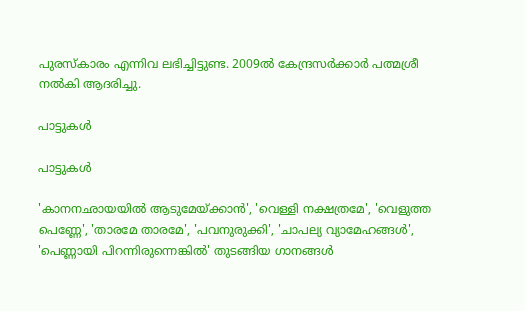പുരസ്‌കാരം എന്നിവ ലഭിച്ചിട്ടുണ്ട. 2009ല്‍ കേന്ദ്രസര്‍ക്കാര്‍ പത്മശ്രീ നല്‍കി ആദരിച്ചു.

പാട്ടുകള്‍

പാട്ടുകള്‍

'കാനനഛായയില്‍ ആടുമേയ്ക്കാന്‍', 'വെള്ളി നക്ഷത്രമേ', 'വെളുത്ത പെണ്ണേ', 'താരമേ താരമേ', 'പവനുരുക്കി', 'ചാപല്യ വ്യാമേഹങ്ങള്‍', 'പെണ്ണായി പിറന്നിരുന്നെങ്കില്‍' തുടങ്ങിയ ഗാനങ്ങള്‍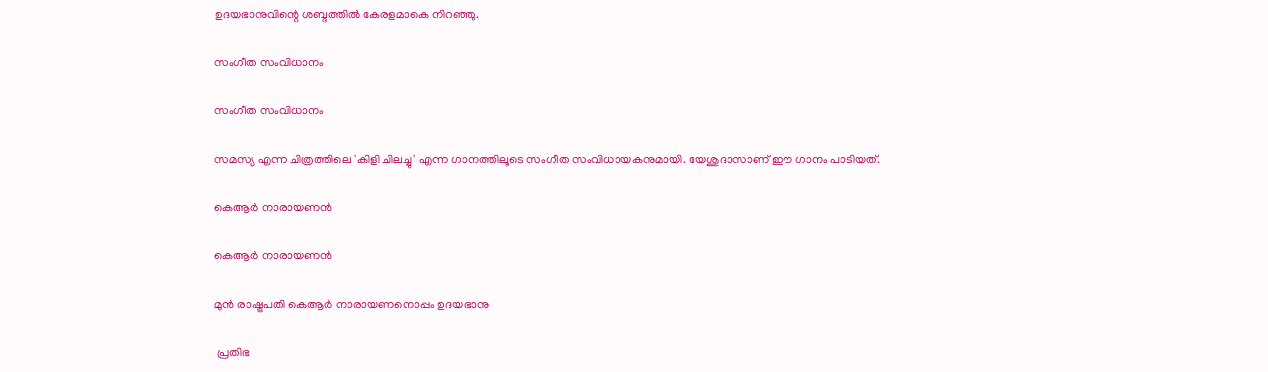ഉദയഭാനുവിന്റെ ശബ്ദത്തില്‍ കേരളമാകെ നിറഞ്ഞു.

സംഗീത സംവിധാനം

സംഗീത സംവിധാനം

സമസ്യ എന്ന ചിത്രത്തിലെ 'കിളി ചിലച്ചു' എന്ന ഗാനത്തിലൂടെ സംഗീത സംവിധായകനുമായി. യേശുദാസാണ് ഈ ഗാനം പാടിയത്.

കെആര്‍ നാരായണന്‍

കെആര്‍ നാരായണന്‍

മുന്‍ രാഷ്ട്രപതി കെആര്‍ നാരായണനൊപ്പം ഉദയഭാനു

 പ്രതിഭ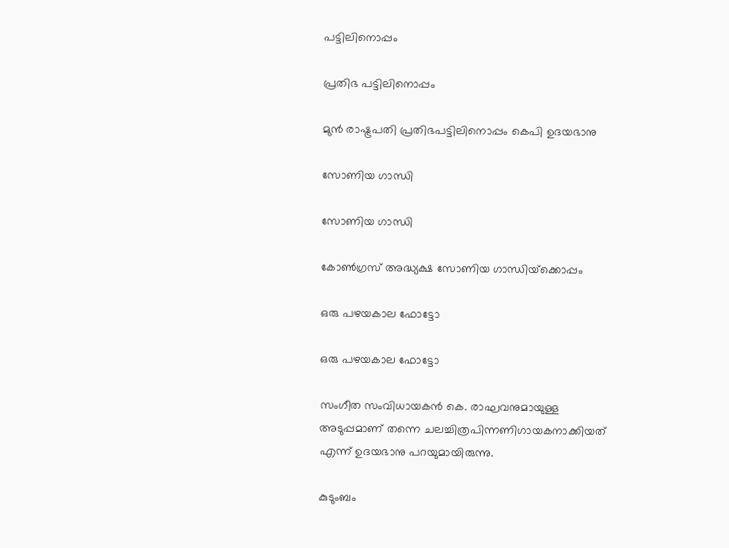പട്ടിലിനൊപ്പം

പ്രതിഭ പട്ടിലിനൊപ്പം

മുന്‍ രാഷ്ട്രപതി പ്രതിഭപട്ടിലിനൊപ്പം കെപി ഉദയഭാനു

സോണിയ ഗാന്ധി

സോണിയ ഗാന്ധി

കോണ്‍ഗ്രസ് അദ്ധ്യക്ഷ സോണിയ ഗാന്ധിയ്‌ക്കൊപ്പം

ഒരു പഴയകാല ഫോട്ടോ

ഒരു പഴയകാല ഫോട്ടോ

സംഗീത സംവിധായകന്‍ കെ. രാഘവനുമായുള്ള അടുപ്പമാണ് തന്നെ ചലച്ചിത്രപിന്നണിഗായകനാക്കിയത് എന്ന് ഉദയഭാനു പറയുമായിരുന്നു.

കുടുംബം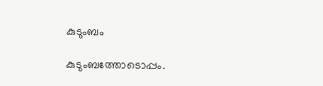കുടുംബം

കുടുംബത്തോടൊപ്പം.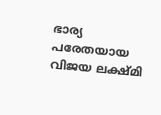ഭാര്യ പരേതയായ വിജയ ലക്ഷ്മി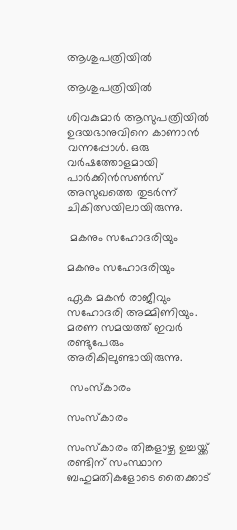ആശുപത്രിയില്‍

ആശുപത്രിയില്‍

ശിവകുമാര്‍ ആസുപത്രിയില്‍ ഉദയഭാനുവിനെ കാണാന്‍ വന്നപ്പോള്‍. ഒരു വര്‍ഷത്തോളമായി പാര്‍ക്കിന്‍സണ്‍സ് അസുഖത്തെ തുടര്‍ന്ന് ചികിത്സയിലായിരുന്നു.

 മകനും സഹോദരിയും

മകനും സഹോദരിയും

ഏക മകന്‍ രാജീവും സഹോദരി അമ്മിണിയും. മരണ സമയത്ത് ഇവര്‍ രണ്ടുപേരും അരികിലുണ്ടായിരുന്നു.

 സംസ്‌കാരം

സംസ്‌കാരം

സംസ്‌കാരം തിങ്കളാഴ്ച ഉച്ചയ്ക്ക് രണ്ടിന് സംസ്ഥാന ബഹുമതികളോടെ തൈക്കാട്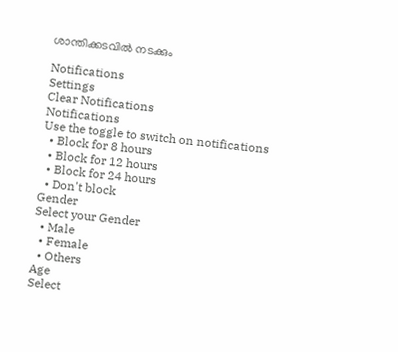ശാന്തിക്കടവില്‍ നടക്കും

Notifications
Settings
Clear Notifications
Notifications
Use the toggle to switch on notifications
  • Block for 8 hours
  • Block for 12 hours
  • Block for 24 hours
  • Don't block
Gender
Select your Gender
  • Male
  • Female
  • Others
Age
Select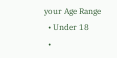your Age Range
  • Under 18
  •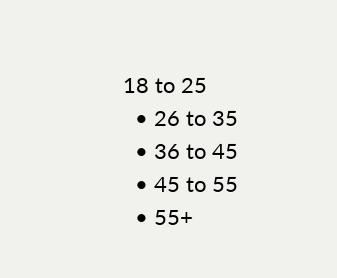18 to 25
  • 26 to 35
  • 36 to 45
  • 45 to 55
  • 55+